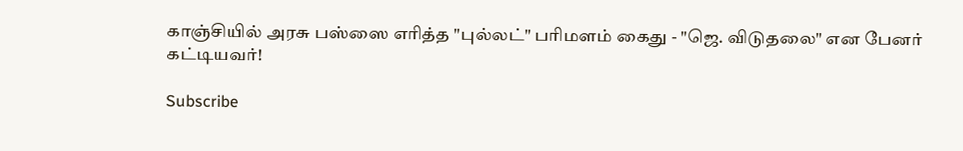காஞ்சியில் அரசு பஸ்ஸை எரித்த "புல்லட்" பரிமளம் கைது - "ஜெ. விடுதலை" என பேனர் கட்டியவர்!

Subscribe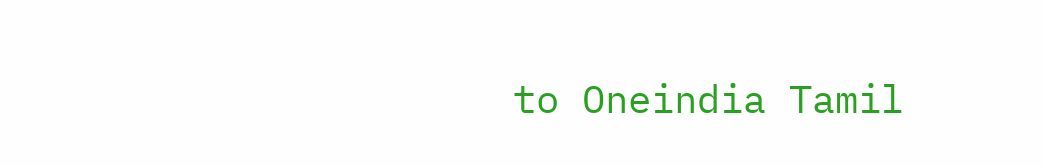to Oneindia Tamil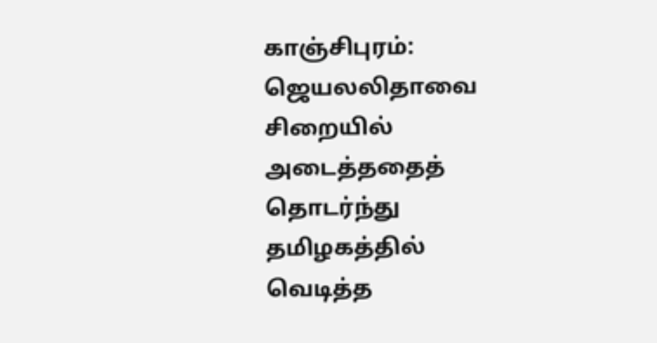காஞ்சிபுரம்: ஜெயலலிதாவை சிறையில் அடைத்ததைத் தொடர்ந்து தமிழகத்தில் வெடித்த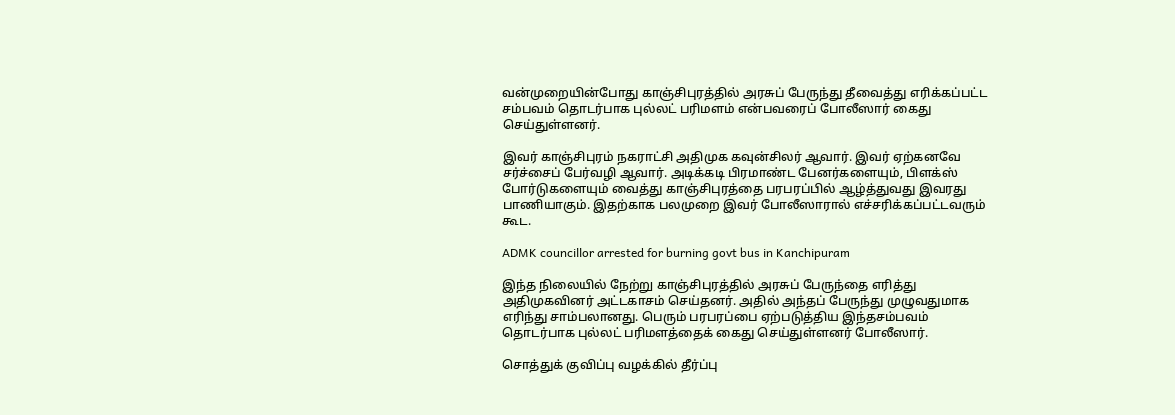வன்முறையின்போது காஞ்சிபுரத்தில் அரசுப் பேருந்து தீவைத்து எரிக்கப்பட்ட சம்பவம் தொடர்பாக புல்லட் பரிமளம் என்பவரைப் போலீஸார் கைது செய்துள்ளனர்.

இவர் காஞ்சிபுரம் நகராட்சி அதிமுக கவுன்சிலர் ஆவார். இவர் ஏற்கனவே சர்ச்சைப் பேர்வழி ஆவார். அடிக்கடி பிரமாண்ட பேனர்களையும், பிளக்ஸ் போர்டுகளையும் வைத்து காஞ்சிபுரத்தை பரபரப்பில் ஆழ்த்துவது இவரது பாணியாகும். இதற்காக பலமுறை இவர் போலீஸாரால் எச்சரிக்கப்பட்டவரும் கூட.

ADMK councillor arrested for burning govt bus in Kanchipuram

இந்த நிலையில் நேற்று காஞ்சிபுரத்தில் அரசுப் பேருந்தை எரித்து அதிமுகவினர் அட்டகாசம் செய்தனர். அதில் அந்தப் பேருந்து முழுவதுமாக எரிந்து சாம்பலானது. பெரும் பரபரப்பை ஏற்படுத்திய இந்தசம்பவம் தொடர்பாக புல்லட் பரிமளத்தைக் கைது செய்துள்ளனர் போலீஸார்.

சொத்துக் குவிப்பு வழக்கில் தீர்ப்பு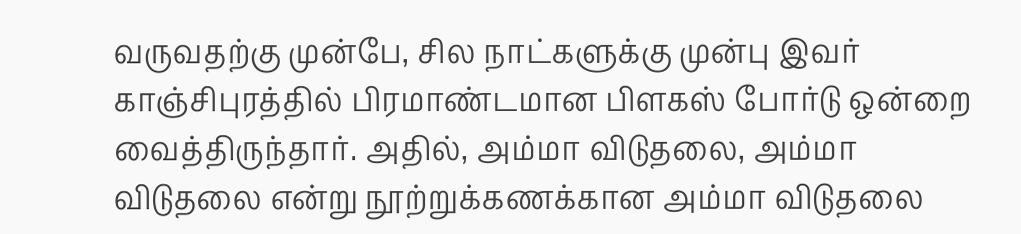வருவதற்கு முன்பே, சில நாட்களுக்கு முன்பு இவர் காஞ்சிபுரத்தில் பிரமாண்டமான பிளகஸ் போர்டு ஒன்றை வைத்திருந்தார். அதில், அம்மா விடுதலை, அம்மா விடுதலை என்று நூற்றுக்கணக்கான அம்மா விடுதலை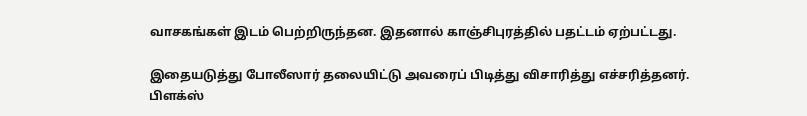வாசகங்கள் இடம் பெற்றிருந்தன. இதனால் காஞ்சிபுரத்தில் பதட்டம் ஏற்பட்டது.

இதையடுத்து போலீஸார் தலையிட்டு அவரைப் பிடித்து விசாரித்து எச்சரித்தனர். பிளக்ஸ்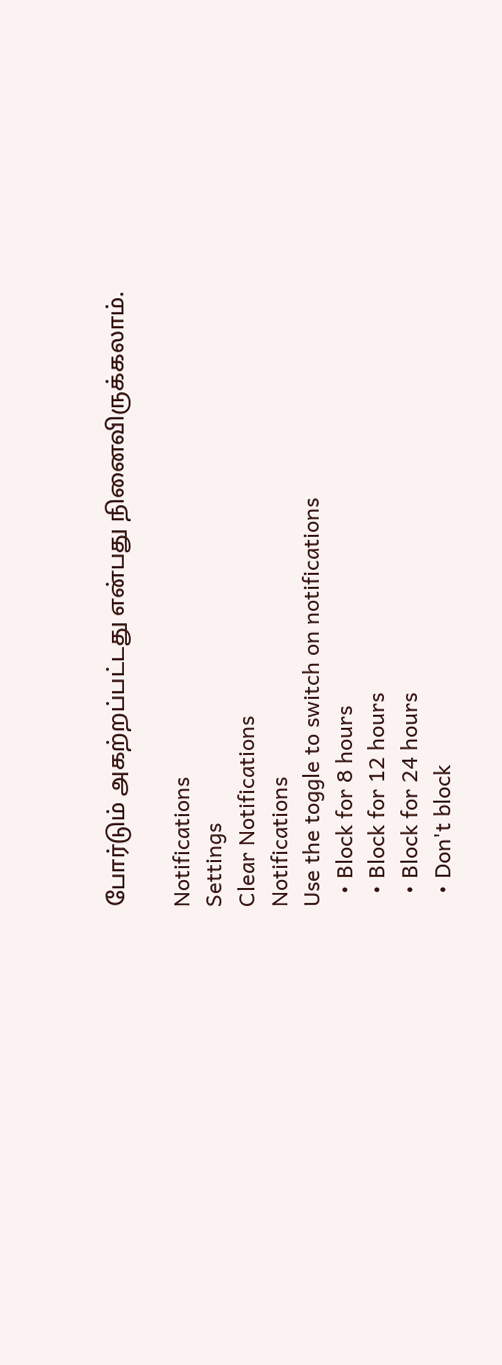போர்டும் அகற்றப்பட்டது என்பது நினைவிருக்கலாம்.

Notifications
Settings
Clear Notifications
Notifications
Use the toggle to switch on notifications
  • Block for 8 hours
  • Block for 12 hours
  • Block for 24 hours
  • Don't block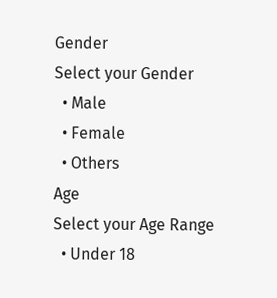Gender
Select your Gender
  • Male
  • Female
  • Others
Age
Select your Age Range
  • Under 18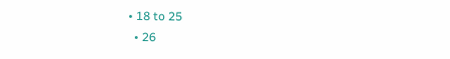• 18 to 25
  • 26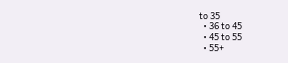to 35
  • 36 to 45
  • 45 to 55
  • 55+